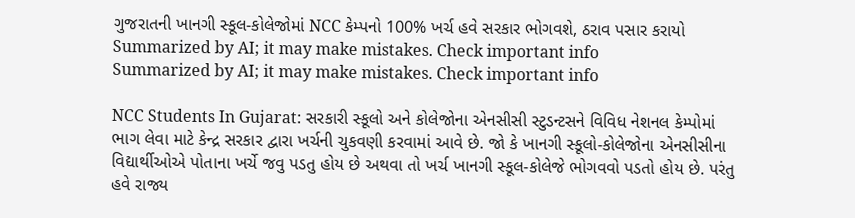ગુજરાતની ખાનગી સ્કૂલ-કોલેજોમાં NCC કેમ્પનો 100% ખર્ચ હવે સરકાર ભોગવશે, ઠરાવ પસાર કરાયો
Summarized by AI; it may make mistakes. Check important info
Summarized by AI; it may make mistakes. Check important info

NCC Students In Gujarat: સરકારી સ્કૂલો અને કોલેજોના એનસીસી સ્ટુડન્ટસને વિવિધ નેશનલ કેમ્પોમાં ભાગ લેવા માટે કેન્દ્ર સરકાર દ્વારા ખર્ચની ચુકવણી કરવામાં આવે છે. જો કે ખાનગી સ્કૂલો-કોલેજોના એનસીસીના વિદ્યાર્થીઓએ પોતાના ખર્ચે જવુ પડતુ હોય છે અથવા તો ખર્ચ ખાનગી સ્કૂલ-કોલેજે ભોગવવો પડતો હોય છે. પરંતુ હવે રાજ્ય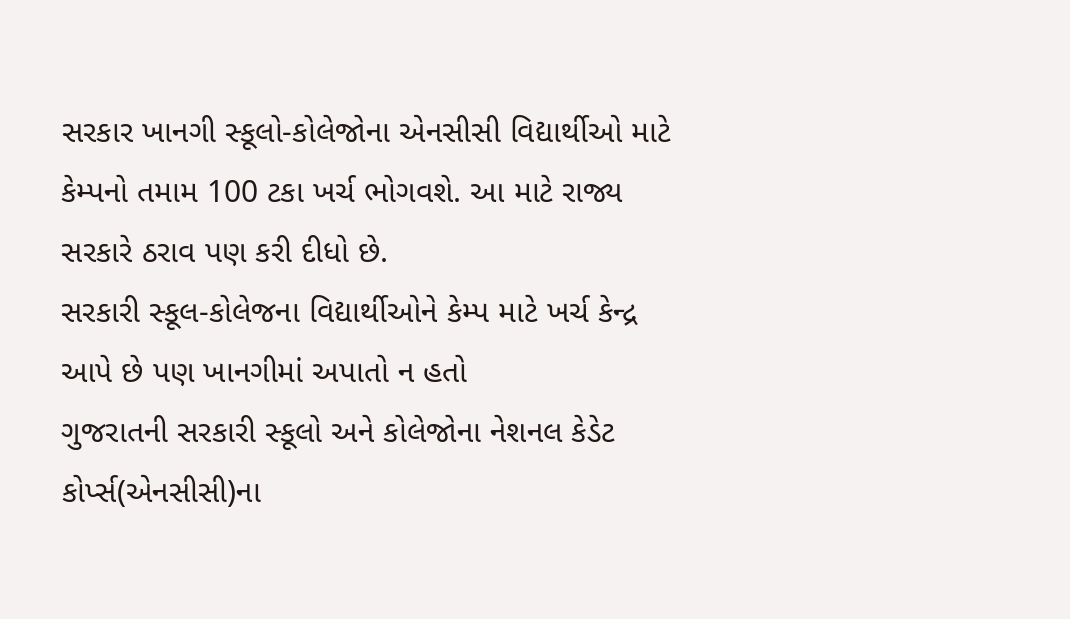સરકાર ખાનગી સ્કૂલો-કોલેજોના એનસીસી વિદ્યાર્થીઓ માટે કેમ્પનો તમામ 100 ટકા ખર્ચ ભોગવશે. આ માટે રાજ્ય સરકારે ઠરાવ પણ કરી દીધો છે.
સરકારી સ્કૂલ-કોલેજના વિદ્યાર્થીઓને કેમ્પ માટે ખર્ચ કેન્દ્ર આપે છે પણ ખાનગીમાં અપાતો ન હતો
ગુજરાતની સરકારી સ્કૂલો અને કોલેજોના નેશનલ કેડેટ કોર્પ્સ(એનસીસી)ના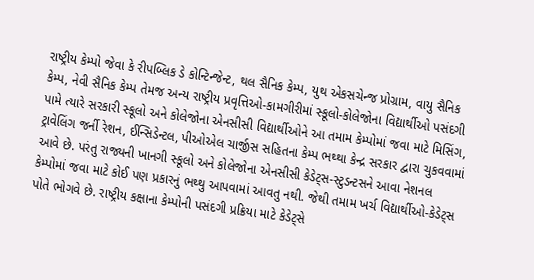રાષ્ટ્રીય કેમ્પો જેવા કે રીપબ્લિક ડે કોન્ટિન્જેન્ટ, થલ સૈનિક કેમ્પ, યુથ એકસચેન્જ પ્રોગ્રામ, વાયુ સૈનિક કેમ્પ, નેવી સૈનિક કેમ્પ તેમજ અન્ય રાષ્ટ્રીય પ્રવૃત્તિઓ-કામગીરીમાં સ્કૂલો-કોલેજોના વિદ્યાર્થીઓ પસંદગી પામે ત્યારે સરકારી સ્કૂલો અને કોલેજોના એનસીસી વિદ્યાર્થીઓને આ તમામ કેમ્પોમાં જવા માટે મિસિંગ, ટ્રાવેલિંગ જર્ની રેશન, ઈન્સિડેન્ટલ, પીઓએલ ચાર્જીસ સહિતના કેમ્પ ભથ્થા કેન્દ્ર સરકાર દ્વારા ચુકવવામાં આવે છે. પરંતુ રાજ્યની ખાનગી સ્કૂલો અને કોલેજોના એનસીસી કેડેટ્સ-સ્ટુડન્ટસને આવા નેશનલ કેમ્પોમાં જવા માટે કોઈ પણ પ્રકારનું ભથ્થુ આપવામાં આવતુ નથી. જેથી તમામ ખર્ચ વિદ્યાર્થીઓ-કેડેટ્સ પોતે ભોગવે છે. રાષ્ટ્રીય કક્ષાના કેમ્પોની પસંદગી પ્રક્રિયા માટે કેડેટ્સે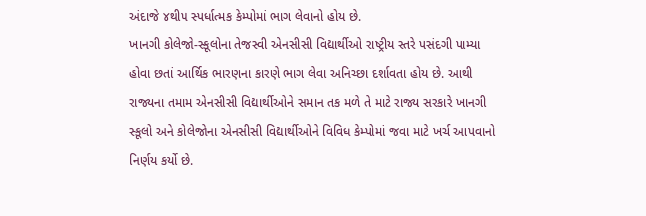અંદાજે ૪થી૫ સ્પર્ધાત્મક કેમ્પોમાં ભાગ લેવાનો હોય છે.
ખાનગી કોલેજો-સ્કૂલોના તેજસ્વી એનસીસી વિદ્યાર્થીઓ રાષ્ટ્રીય સ્તરે પસંદગી પામ્યા હોવા છતાં આર્થિક ભારણના કારણે ભાગ લેવા અનિચ્છા દર્શાવતા હોય છે. આથી રાજ્યના તમામ એનસીસી વિદ્યાર્થીઓને સમાન તક મળે તે માટે રાજ્ય સરકારે ખાનગી સ્કૂલો અને કોલેજોના એનસીસી વિદ્યાર્થીઓને વિવિધ કેમ્પોમાં જવા માટે ખર્ચ આપવાનો નિર્ણય કર્યો છે.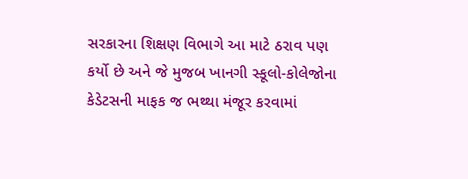સરકારના શિક્ષણ વિભાગે આ માટે ઠરાવ પણ કર્યો છે અને જે મુજબ ખાનગી સ્કૂલો-કોલેજોના કેડેટસની માફક જ ભથ્થા મંજૂર કરવામાં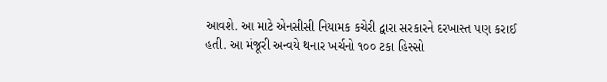આવશે. આ માટે એનસીસી નિયામક કચેરી દ્વારા સરકારને દરખાસ્ત પણ કરાઈ હતી. આ મંજૂરી અન્વયે થનાર ખર્ચનો ૧૦૦ ટકા હિસ્સો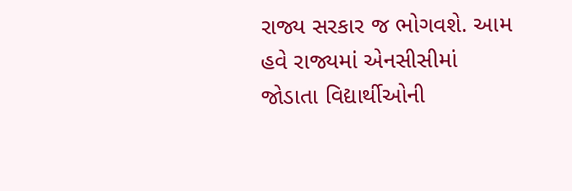રાજ્ય સરકાર જ ભોગવશે. આમ હવે રાજ્યમાં એનસીસીમાં જોડાતા વિદ્યાર્થીઓની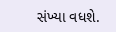સંખ્યા વધશે.